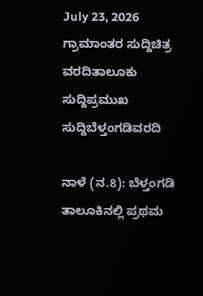July 23, 2026
ಗ್ರಾಮಾಂತರ ಸುದ್ದಿಚಿತ್ರ ವರದಿತಾಲೂಕು ಸುದ್ದಿಪ್ರಮುಖ ಸುದ್ದಿಬೆಳ್ತಂಗಡಿವರದಿ

ನಾಳೆ (ನ.8): ಬೆಳ್ತಂಗಡಿ ತಾಲೂಕಿನಲ್ಲಿ ಪ್ರಥಮ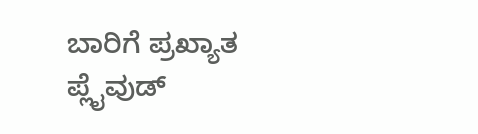ಬಾರಿಗೆ ಪ್ರಖ್ಯಾತ ಪ್ಲೈವುಡ್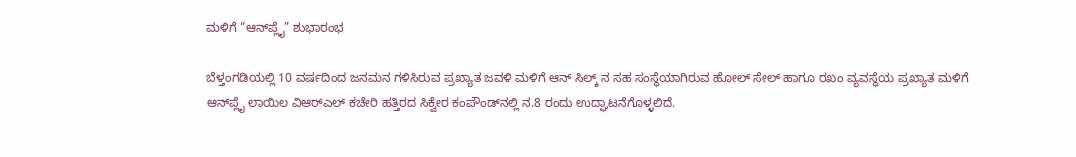ಮಳಿಗೆ “ಆನ್‌ಪ್ಲೈ” ಶುಭಾರಂಭ

ಬೆಳ್ತಂಗಡಿಯಲ್ಲಿ 10 ವರ್ಷದಿಂದ ಜನಮನ ಗಳಿಸಿರುವ ಪ್ರಖ್ಯಾತ ಜವಳಿ ಮಳಿಗೆ ಆನ್ ಸಿಲ್ಕ್ ನ ಸಹ ಸಂಸ್ಥೆಯಾಗಿರುವ ಹೋಲ್ ಸೇಲ್ ಹಾಗೂ ರಖಂ ವ್ಯವಸ್ಥೆಯ ಪ್ರಖ್ಯಾತ ಮಳಿಗೆ ಆನ್‌ಪ್ಲೈ ಲಾಯಿಲ ವಿಆರ್‌ಎಲ್ ಕಚೇರಿ ಹತ್ತಿರದ ಸಿಕ್ವೇರ ಕಂಪೌಂಡ್‌ನಲ್ಲಿ ನ.8 ರಂದು ಉದ್ಘಾಟನೆಗೊಳ್ಳಲಿದೆ.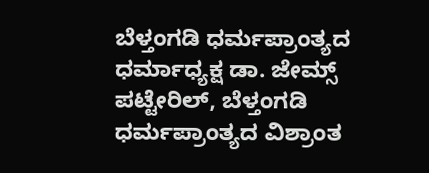ಬೆಳ್ತಂಗಡಿ ಧರ್ಮಪ್ರಾಂತ್ಯದ ಧರ್ಮಾಧ್ಯಕ್ಷ ಡಾ. ಜೇಮ್ಸ್ ಪಟ್ಟೇರಿಲ್, ಬೆಳ್ತಂಗಡಿ ಧರ್ಮಪ್ರಾಂತ್ಯದ ವಿಶ್ರಾಂತ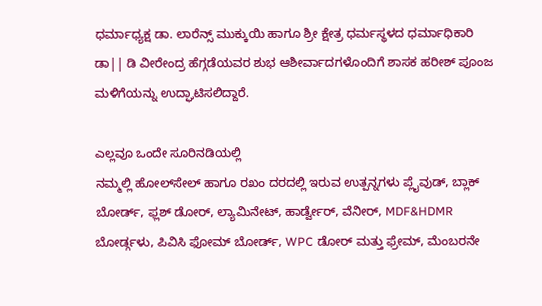ಧರ್ಮಾಧ್ಯಕ್ಷ ಡಾ. ಲಾರೆನ್ಸ್ ಮುಕ್ಕುಯಿ ಹಾಗೂ ಶ್ರೀ ಕ್ಷೇತ್ರ ಧರ್ಮಸ್ಥಳದ ಧರ್ಮಾಧಿಕಾರಿ ಡಾ|| ಡಿ ವೀರೇಂದ್ರ ಹೆಗ್ಗಡೆಯವರ ಶುಭ ಆಶೀರ್ವಾದಗಳೊಂದಿಗೆ ಶಾಸಕ ಹರೀಶ್ ಪೂಂಜ ಮಳಿಗೆಯನ್ನು ಉದ್ಘಾಟಿಸಲಿದ್ದಾರೆ.

ಎಲ್ಲವೂ ಒಂದೇ ಸೂರಿನಡಿಯಲ್ಲಿ
ನಮ್ಮಲ್ಲಿ ಹೋಲ್‌ಸೇಲ್ ಹಾಗೂ ರಖಂ ದರದಲ್ಲಿ ಇರುವ ಉತ್ಪನ್ನಗಳು ಪ್ಲೈವುಡ್, ಬ್ಲಾಕ್ ಬೋರ್ಡ್, ಫ್ಲಶ್ ಡೋರ್, ಲ್ಯಾಮಿನೇಟ್, ಹಾರ್ಡ್ವೇರ್, ವೆನೀರ್, MDF&HDMR ಬೋರ್ಡ್ಗಳು, ಪಿವಿಸಿ ಫೋಮ್ ಬೋರ್ಡ್, WPC ಡೋರ್ ಮತ್ತು ಫ್ರೇಮ್, ಮೆಂಬರನೇ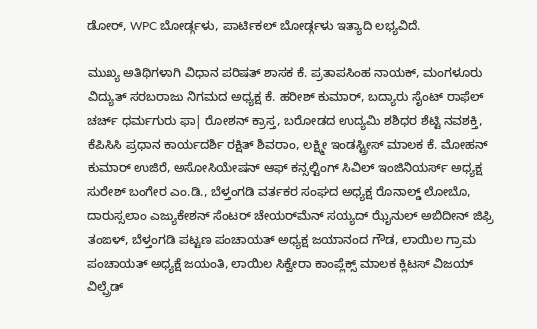ಡೋರ್, WPC ಬೋರ್ಡ್ಗಳು, ಪಾರ್ಟಿಕಲ್ ಬೋರ್ಡ್ಗಳು ಇತ್ಯಾದಿ ಲಭ್ಯವಿದೆ.

ಮುಖ್ಯ ಅತಿಥಿಗಳಾಗಿ ವಿಧಾನ ಪರಿಷತ್ ಶಾಸಕ ಕೆ. ಪ್ರತಾಪಸಿಂಹ ನಾಯಕ್, ಮಂಗಳೂರು ವಿದ್ಯುತ್ ಸರಬರಾಜು ನಿಗಮದ ಅಧ್ಯಕ್ಷ ಕೆ. ಹರೀಶ್ ಕುಮಾರ್, ಬದ್ಯಾರು ಸೈಂಟ್ ರಾಫೆಲ್ ಚರ್ಚ್ ಧರ್ಮಗುರು ಫಾ| ರೋಶನ್ ಕ್ರಾಸ್ತ, ಬರೋಡದ ಉದ್ಯಮಿ ಶಶಿಧರ ಶೆಟ್ಟಿ ನವಶಕ್ತಿ, ಕೆಪಿಸಿಸಿ ಪ್ರಧಾನ ಕಾರ್ಯದರ್ಶಿ ರಕ್ಷಿತ್ ಶಿವರಾಂ, ಲಕ್ಷ್ಮೀ ಇಂಡಸ್ಟ್ರೀಸ್ ಮಾಲಕ ಕೆ. ಮೋಹನ್ ಕುಮಾರ್ ಉಜಿರೆ, ಅಸೋಸಿಯೇಷನ್ ಆಫ್ ಕನ್ಸಲ್ಟಿಂಗ್ ಸಿವಿಲ್ ಇಂಜಿನಿಯರ್ಸ್ ಅಧ್ಯಕ್ಷ ಸುರೇಶ್ ಬಂಗೇರ ಎಂ.ಡಿ., ಬೆಳ್ತಂಗಡಿ ವರ್ತಕರ ಸಂಘದ ಅಧ್ಯಕ್ಷ ರೊನಾಲ್ಡ್ ಲೋಬೊ, ದಾರುಸ್ಸಲಾಂ ಎಜ್ಯುಕೇಶನ್ ಸೆಂಟರ್ ಚೇಯರ್‌ಮೆನ್ ಸಯ್ಯದ್ ಝೈನುಲ್ ಅಬಿದೀನ್ ಜಿಫ್ರಿ ತಂಙಳ್, ಬೆಳ್ತಂಗಡಿ ಪಟ್ಟಣ ಪಂಚಾಯತ್ ಅಧ್ಯಕ್ಷ ಜಯಾನಂದ ಗೌಡ, ಲಾಯಿಲ ಗ್ರಾಮ ಪಂಚಾಯತ್ ಅಧ್ಯಕ್ಷೆ ಜಯಂತಿ, ಲಾಯಿಲ ಸಿಕ್ವೇರಾ ಕಾಂಪ್ಲೆಕ್ಸ್ ಮಾಲಕ ಕ್ಲಿಟಸ್ ವಿಜಯ್ ವಿಲ್ಪ್ರೆಡ್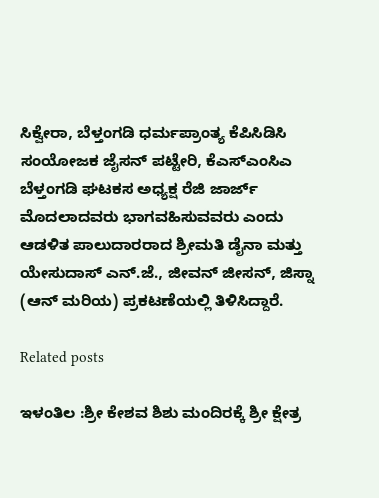ಸಿಕ್ವೇರಾ, ಬೆಳ್ತಂಗಡಿ ಧರ್ಮಪ್ರಾಂತ್ಯ ಕೆಪಿಸಿಡಿಸಿ ಸಂಯೋಜಕ ಜೈಸನ್ ಪಟ್ಟೇರಿ, ಕೆಎಸ್‌ಎಂಸಿಎ ಬೆಳ್ತಂಗಡಿ ಘಟಕಸ ಅಧ್ಯಕ್ಷ ರೆಜಿ ಜಾರ್ಜ್ ಮೊದಲಾದವರು ಭಾಗವಹಿಸುವವರು ಎಂದು ಆಡಳಿತ ಪಾಲುದಾರರಾದ ಶ್ರೀಮತಿ ಡೈನಾ ಮತ್ತು ಯೇಸುದಾಸ್ ಎನ್.ಜೆ., ಜೀವನ್ ಜೀಸನ್, ಜಿಸ್ನಾ (ಆನ್ ಮರಿಯ) ಪ್ರಕಟಣೆಯಲ್ಲಿ ತಿಳಿಸಿದ್ದಾರೆ.

Related posts

ಇಳಂತಿಲ :ಶ್ರೀ ಕೇಶವ ಶಿಶು ಮಂದಿರಕ್ಕೆ ಶ್ರೀ ಕ್ಷೇತ್ರ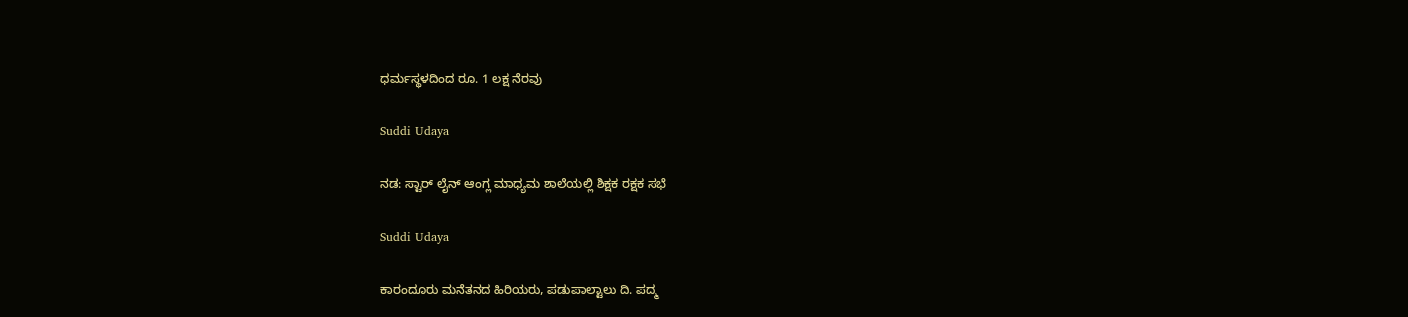ಧರ್ಮಸ್ಥಳದಿಂದ ರೂ. 1 ಲಕ್ಷ ನೆರವು

Suddi Udaya

ನಡ: ಸ್ಟಾರ್ ಲೈನ್ ಆಂಗ್ಲ ಮಾಧ್ಯಮ ಶಾಲೆಯಲ್ಲಿ ಶಿಕ್ಷಕ ರಕ್ಷಕ ಸಭೆ

Suddi Udaya

ಕಾರಂದೂರು ಮನೆತನದ ಹಿರಿಯರು, ಪಡುಪಾಲ್ಟಾಲು ದಿ. ಪದ್ಮ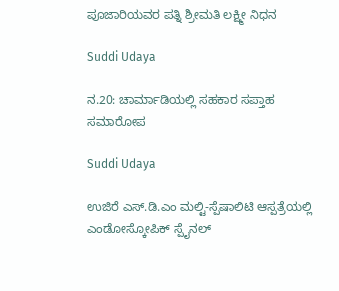ಪೂಜಾರಿಯವರ ಪತ್ನಿ ಶ್ರೀಮತಿ ಲಕ್ಷ್ಮೀ ನಿಧನ

Suddi Udaya

ನ.20: ಚಾರ್ಮಾಡಿಯಲ್ಲಿ ಸಹಕಾರ ಸಪ್ತಾಹ ಸಮಾರೋಪ

Suddi Udaya

ಉಜಿರೆ ಎಸ್.ಡಿ.ಎಂ ಮಲ್ಟಿ-ಸ್ಪೆಷಾಲಿಟಿ ಆಸ್ಪತ್ರೆಯಲ್ಲಿ ಎಂಡೋಸ್ಕೋಪಿಕ್ ಸ್ಪೈನಲ್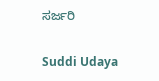ಸರ್ಜರಿ

Suddi Udaya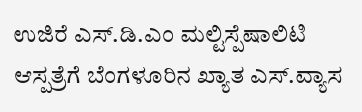ಉಜಿರೆ ಎಸ್.ಡಿ.ಎಂ ಮಲ್ಟಿಸ್ಪೆಷಾಲಿಟಿ ಆಸ್ಪತ್ರೆಗೆ ಬೆಂಗಳೂರಿನ ಖ್ಯಾತ ಎಸ್.ವ್ಯಾಸ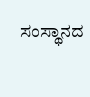ಸಂಸ್ಥಾನದ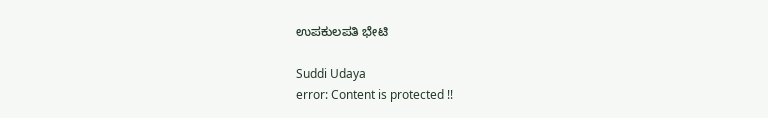ಉಪಕುಲಪತಿ ಭೇಟಿ

Suddi Udaya
error: Content is protected !!